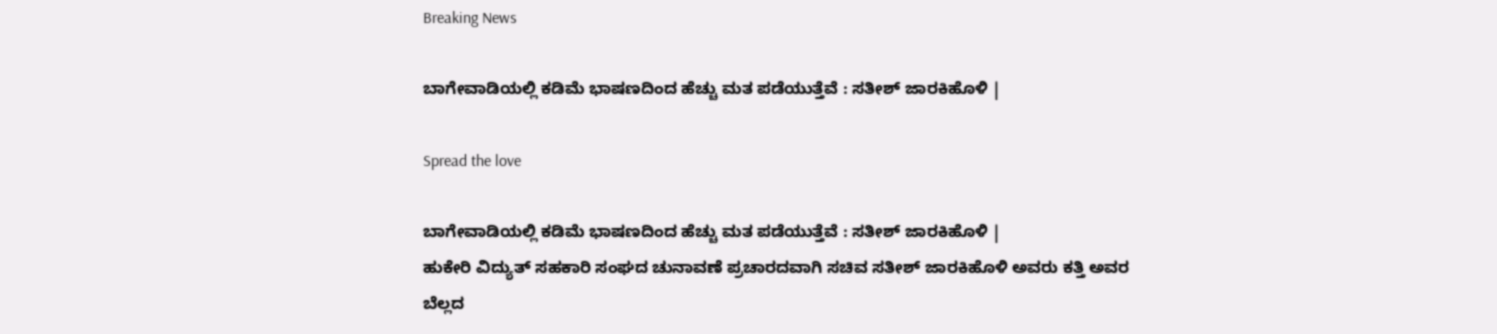Breaking News

ಬಾಗೇವಾಡಿಯಲ್ಲಿ ಕಡಿಮೆ ಭಾಷಣದಿಂದ ಹೆಚ್ಚು ಮತ ಪಡೆಯುತ್ತೆವೆ : ಸತೀಶ್ ಜಾರಕಿಹೊಳಿ |

Spread the love

ಬಾಗೇವಾಡಿಯಲ್ಲಿ ಕಡಿಮೆ ಭಾಷಣದಿಂದ ಹೆಚ್ಚು ಮತ ಪಡೆಯುತ್ತೆವೆ : ಸತೀಶ್ ಜಾರಕಿಹೊಳಿ |
ಹುಕೇರಿ ವಿದ್ಯುತ್ ಸಹಕಾರಿ ಸಂಘದ ಚುನಾವಣೆ ಪ್ರಚಾರದವಾಗಿ ಸಚಿವ ಸತೀಶ್ ಜಾರಕಿಹೊಳಿ ಅವರು ಕತ್ತಿ ಅವರ ಬೆಲ್ಲದ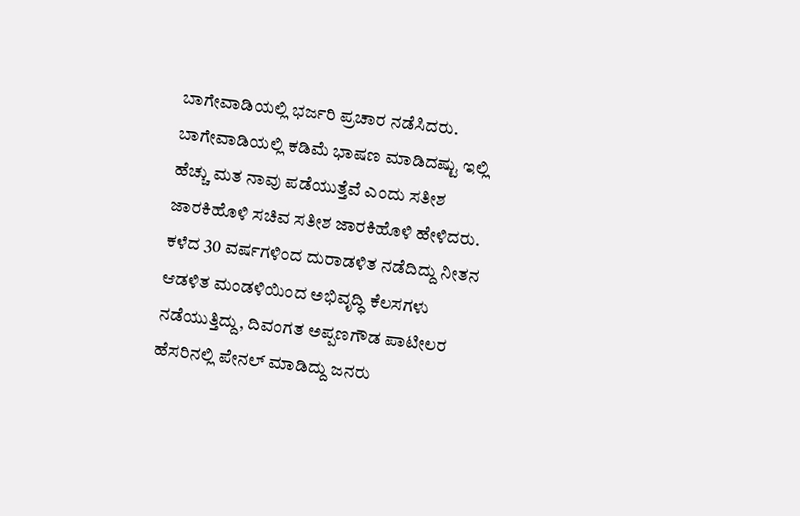ಬಾಗೇವಾಡಿಯಲ್ಲಿ ಭರ್ಜರಿ ಪ್ರಚಾರ ನಡೆಸಿದರು.
ಬಾಗೇವಾಡಿಯಲ್ಲಿ ಕಡಿಮೆ ಭಾಷಣ ಮಾಡಿದಷ್ಟು ಇಲ್ಲಿ ಹೆಚ್ಚು ಮತ ನಾವು ಪಡೆಯುತ್ತೆವೆ ಎಂದು ಸತೀಶ ಜಾರಕಿಹೊಳಿ ಸಚಿವ ಸತೀಶ ಜಾರಕಿಹೊಳಿ ಹೇಳಿದರು.
ಕಳೆದ 30 ವರ್ಷಗಳಿಂದ ದುರಾಡಳಿತ ನಡೆದಿದ್ದು ನೀತನ ಆಡಳಿತ ಮಂಡಳಿಯಿಂದ ಅಭಿವೃದ್ಧಿ ಕೆಲಸಗಳು ನಡೆಯುತ್ತಿದ್ದು, ದಿವಂಗತ ಅಪ್ಪಣಗೌಡ ಪಾಟೀಲರ ಹೆಸರಿನಲ್ಲಿ ಪೇನಲ್ ಮಾಡಿದ್ದು ಜನರು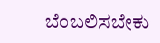ಬೆಂಬಲಿಸಬೇಕು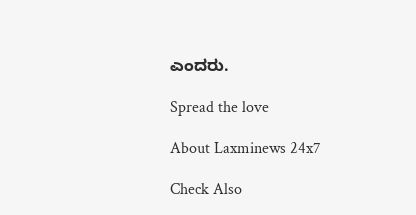ಎಂದರು.

Spread the love

About Laxminews 24x7

Check Also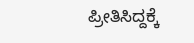ಪ್ರೀತಿಸಿದ್ದಕ್ಕೆ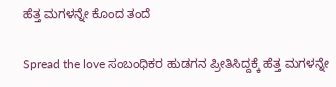ಹೆತ್ತ ಮಗಳನ್ನೇ ಕೊಂದ ತಂದೆ

Spread the love ಸಂಬಂಧಿಕರ‌ ಹುಡಗನ ಪ್ರೀತಿಸಿದ್ದಕ್ಕೆ ಹೆತ್ತ ಮಗಳನ್ನೇ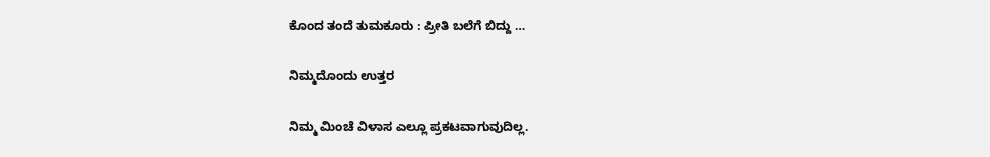ಕೊಂದ ತಂದೆ ತುಮಕೂರು : ಪ್ರೀತಿ ಬಲೆಗೆ ಬಿದ್ದು …

ನಿಮ್ಮದೊಂದು ಉತ್ತರ

ನಿಮ್ಮ ಮಿಂಚೆ ವಿಳಾಸ ಎಲ್ಲೂ ಪ್ರಕಟವಾಗುವುದಿಲ್ಲ.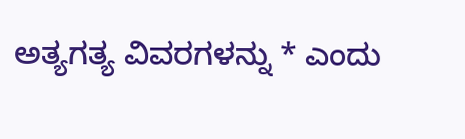ಅತ್ಯಗತ್ಯ ವಿವರಗಳನ್ನು * ಎಂದು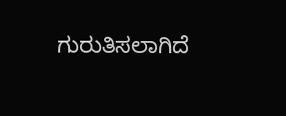ಗುರುತಿಸಲಾಗಿದೆ